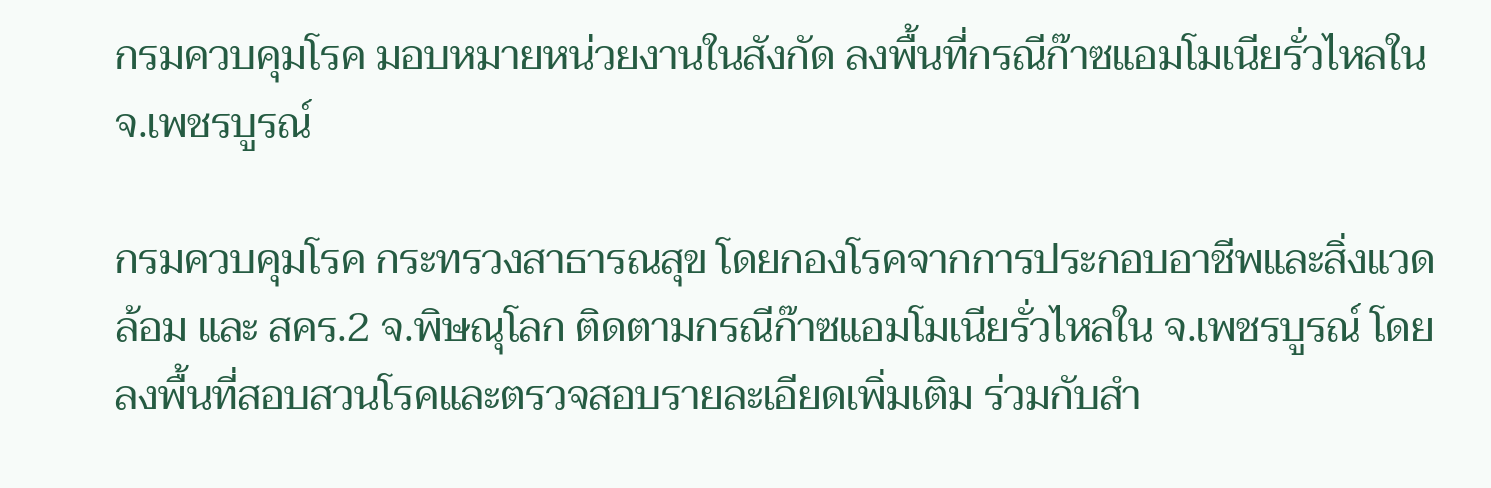กรมควบคุมโรค มอบหมายหน่วยงานในสังกัด ลงพื้นที่กรณีก๊าซแอมโมเนียรั่วไหลใน จ.เพชรบูรณ์

กรมควบคุมโรค กระทรวงสาธารณสุข โดยกองโรคจากการประกอบอาชีพและสิ่งแวดล้อม และ สคร.2 จ.พิษณุโลก ติดตามกรณีก๊าซแอมโมเนียรั่วไหลใน จ.เพชรบูรณ์ โดยลงพื้นที่สอบสวนโรคและตรวจสอบรายละเอียดเพิ่มเติม ร่วมกับสำ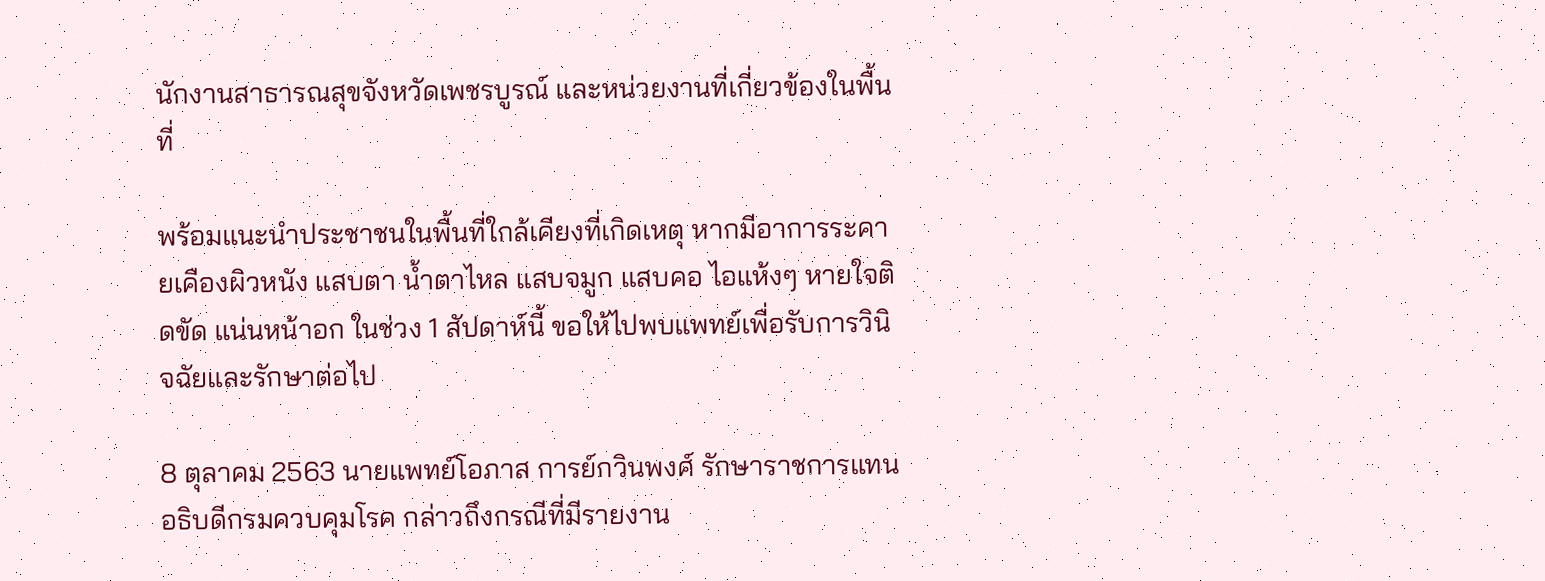นักงานสาธารณสุขจังหวัดเพชรบูรณ์ และหน่วยงานที่เกี่ยวข้องในพื้นที่

พร้อมแนะนำประชาชนในพื้นที่ใกล้เคียงที่เกิดเหตุ หากมีอาการระคายเคืองผิวหนัง แสบตา น้ำตาไหล แสบจมูก แสบคอ ไอแห้งๆ หายใจติดขัด แน่นหน้าอก ในช่วง 1 สัปดาห์นี้ ขอให้ไปพบแพทย์เพื่อรับการวินิจฉัยและรักษาต่อไป

8 ตุลาคม 2563 นายแพทย์โอภาส การย์กวินพงศ์ รักษาราชการแทนอธิบดีกรมควบคุมโรค กล่าวถึงกรณีที่มีรายงาน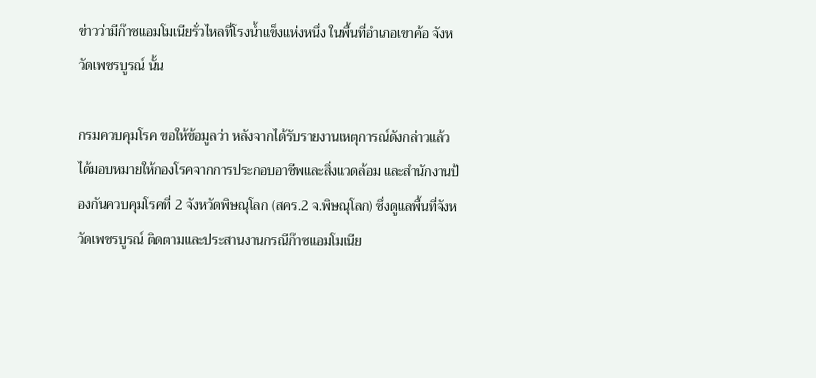ข่าวว่ามีก๊าซแอมโมเนียรั่วไหลที่โรงน้ำแข็งแห่งหนึ่ง ในพื้นที่อำเภอเขาค้อ จังหวัดเพชรบูรณ์ นั้น

กรมควบคุมโรค ขอให้ข้อมูลว่า หลังจากได้รับรายงานเหตุการณ์ดังกล่าวแล้ว ได้มอบหมายให้กองโรคจากการประกอบอาชีพและสิ่งแวดล้อม และสำนักงานป้องกันควบคุมโรคที่ 2 จังหวัดพิษณุโลก (สคร.2 จ.พิษณุโลก) ซึ่งดูแลพื้นที่จังหวัดเพชรบูรณ์ ติดตามและประสานงานกรณีก๊าซแอมโมเนีย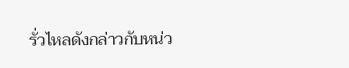รั่วไหลดังกล่าวกับหน่ว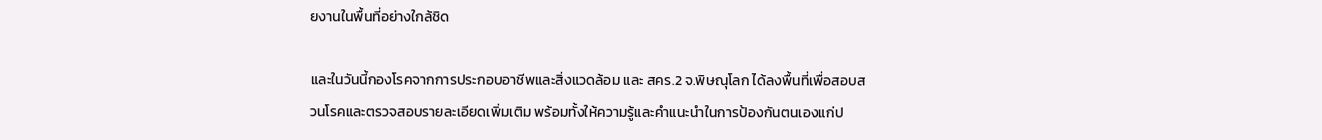ยงานในพื้นที่อย่างใกล้ชิด

และในวันนี้กองโรคจากการประกอบอาชีพและสิ่งแวดล้อม และ สคร.2 จ.พิษณุโลก ได้ลงพื้นที่เพื่อสอบสวนโรคและตรวจสอบรายละเอียดเพิ่มเติม พร้อมทั้งให้ความรู้และคำแนะนำในการป้องกันตนเองแก่ป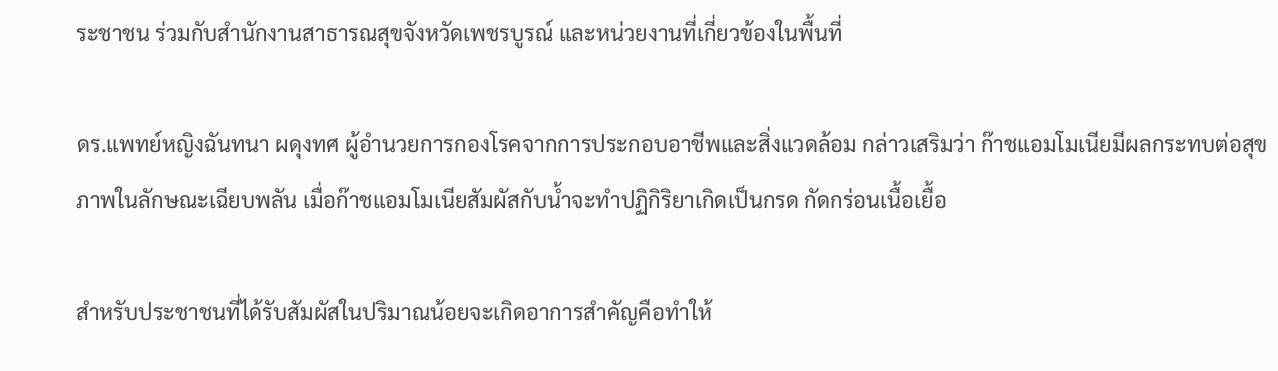ระชาชน ร่วมกับสำนักงานสาธารณสุขจังหวัดเพชรบูรณ์ และหน่วยงานที่เกี่ยวข้องในพื้นที่

ดร.แพทย์หญิงฉันทนา ผดุงทศ ผู้อำนวยการกองโรคจากการประกอบอาชีพและสิ่งแวดล้อม กล่าวเสริมว่า ก๊าชแอมโมเนียมีผลกระทบต่อสุขภาพในลักษณะเฉียบพลัน เมื่อก๊าชแอมโมเนียสัมผัสกับน้ำจะทำปฏิกิริยาเกิดเป็นกรด กัดกร่อนเนื้อเยื้อ

สำหรับประชาชนที่ได้รับสัมผัสในปริมาณน้อยจะเกิดอาการสำคัญคือทำให้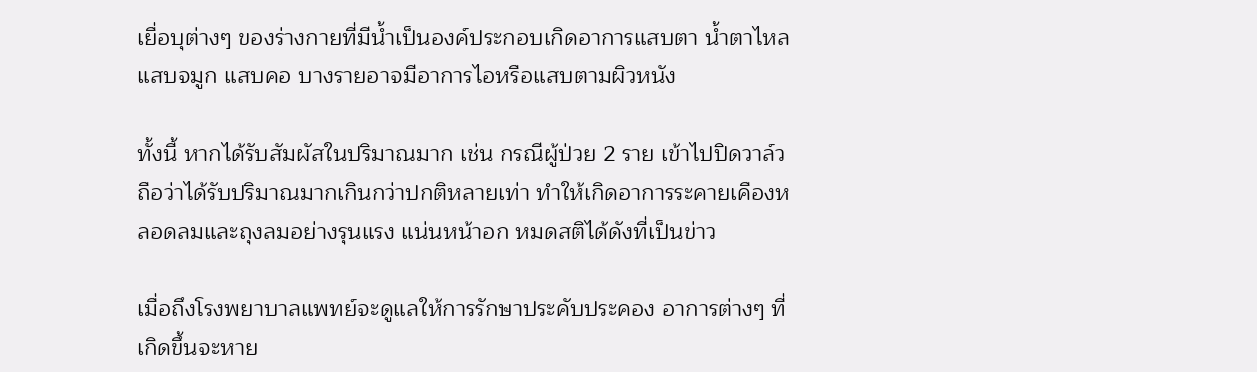เยื่อบุต่างๆ ของร่างกายที่มีน้ำเป็นองค์ประกอบเกิดอาการแสบตา น้ำตาไหล แสบจมูก แสบคอ บางรายอาจมีอาการไอหรือแสบตามผิวหนัง

ทั้งนี้ หากได้รับสัมผัสในปริมาณมาก เช่น กรณีผู้ป่วย 2 ราย เข้าไปปิดวาล์ว ถือว่าได้รับปริมาณมากเกินกว่าปกติหลายเท่า ทำให้เกิดอาการระคายเคืองหลอดลมและถุงลมอย่างรุนแรง แน่นหน้าอก หมดสติได้ดังที่เป็นข่าว

เมื่อถึงโรงพยาบาลแพทย์จะดูแลให้การรักษาประคับประคอง อาการต่างๆ ที่เกิดขึ้นจะหาย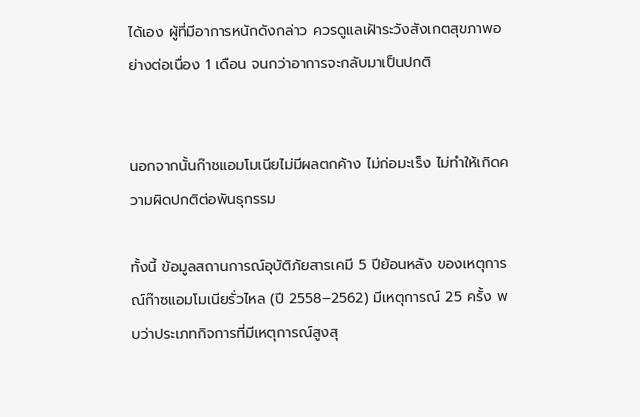ได้เอง ผู้ที่มีอาการหนักดังกล่าว ควรดูแลเฝ้าระวังสังเกตสุขภาพอย่างต่อเนื่อง 1 เดือน จนกว่าอาการจะกลับมาเป็นปกติ


นอกจากนั้นก๊าชแอมโมเนียไม่มีผลตกค้าง ไม่ก่อมะเร็ง ไม่ทำให้เกิดความผิดปกติต่อพันธุกรรม

ทั้งนี้ ข้อมูลสถานการณ์อุบัติภัยสารเคมี 5 ปีย้อนหลัง ของเหตุการณ์ก๊าซแอมโมเนียรั่วไหล (ปี 2558–2562) มีเหตุการณ์ 25 ครั้ง พบว่าประเภทกิจการที่มีเหตุการณ์สูงสุ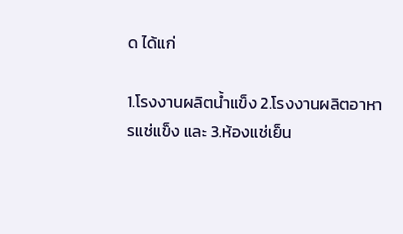ด ได้แก่

1.โรงงานผลิตน้ำแข็ง 2.โรงงานผลิตอาหารแช่แข็ง และ 3.ห้องแช่เย็น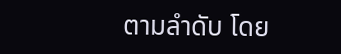ตามลำดับ โดย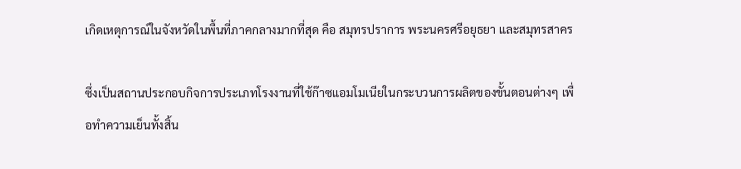เกิดเหตุการณ์ในจังหวัดในพื้นที่ภาคกลางมากที่สุด คือ สมุทรปราการ พระนครศรีอยุธยา และสมุทรสาคร

ซึ่งเป็นสถานประกอบกิจการประเภทโรงงานที่ใช้ก๊าซแอมโมเนียในกระบวนการผลิตของขั้นตอนต่างๆ เพื่อทำความเย็นทั้งสิ้น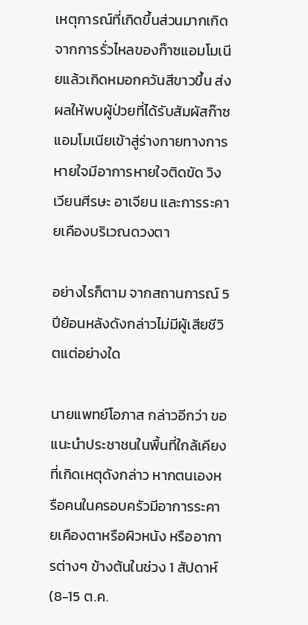เหตุการณ์ที่เกิดขึ้นส่วนมากเกิดจากการรั่วไหลของก๊าซแอมโมเนียแล้วเกิดหมอกควันสีขาวขึ้น ส่งผลให้พบผู้ป่วยที่ได้รับสัมผัสก๊าซแอมโมเนียเข้าสู่ร่างกายทางการหายใจมีอาการหายใจติดขัด วิงเวียนศีรษะ อาเจียน และการระคายเคืองบริเวณดวงตา

อย่างไรก็ตาม จากสถานการณ์ 5 ปีย้อนหลังดังกล่าวไม่มีผู้เสียชีวิตแต่อย่างใด

นายแพทย์โอภาส กล่าวอีกว่า ขอแนะนำประชาชนในพื้นที่ใกล้เคียงที่เกิดเหตุดังกล่าว หากตนเองหรือคนในครอบครัวมีอาการระคายเคืองตาหรือผิวหนัง หรืออาการต่างๆ ข้างต้นในช่วง 1 สัปดาห์ (8-15 ต.ค.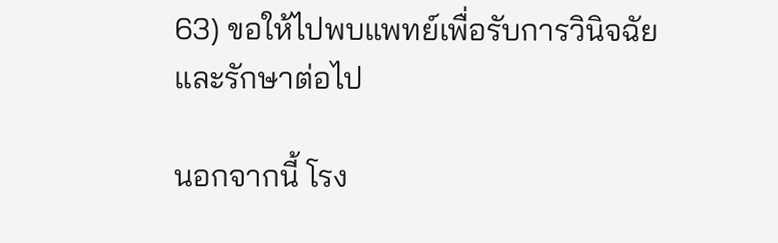63) ขอให้ไปพบแพทย์เพื่อรับการวินิจฉัยและรักษาต่อไป

นอกจากนี้ โรง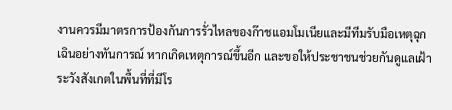งานควรมีมาตรการป้องกันการรั่วไหลของก๊าชแอมโมเนียและมีทีมรับมือเหตุฉุกเฉินอย่างทันการณ์ หากเกิดเหตุการณ์ขึ้นอีก และขอให้ประชาชนช่วยกันดูแลเฝ้าระวังสังเกตในพื้นที่ที่มีโร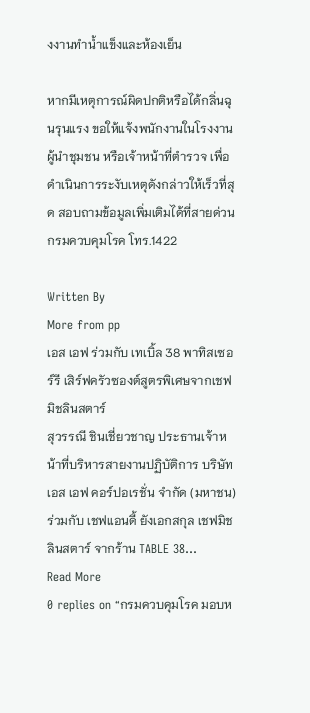งงานทำน้ำแข็งและห้องเย็น

หากมีเหตุการณ์ผิดปกติหรือได้กลิ่นฉุนรุนแรง ขอให้แจ้งพนักงานในโรงงาน ผู้นำชุมชน หรือเจ้าหน้าที่ตำรวจ เพื่อดำเนินการระงับเหตุดังกล่าวให้เร็วที่สุด สอบถามข้อมูลเพิ่มเติมได้ที่สายด่วนกรมควบคุมโรค โทร.1422

Written By
More from pp
เอส เอฟ ร่วมกับ เทเบิ้ล 38 พาทิสเซอร์รี เสิร์ฟครัวซองต์สูตรพิเศษจากเชฟมิชลินสตาร์
สุวรรณี ชินเชี่ยวชาญ ประธานเจ้าหน้าที่บริหารสายงานปฏิบัติการ บริษัท เอส เอฟ คอร์ปอเรชั่น จำกัด (มหาชน)ร่วมกับ เชฟแอนดี้ ยังเอกสกุล เชฟมิชลินสตาร์ จากร้าน TABLE 38...
Read More
0 replies on “กรมควบคุมโรค มอบห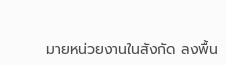มายหน่วยงานในสังกัด ลงพื้น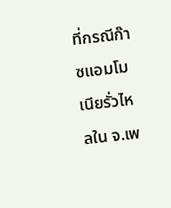ที่กรณีก๊าซแอมโมเนียรั่วไหลใน จ.เพ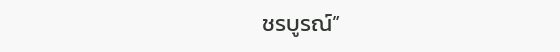ชรบูรณ์”